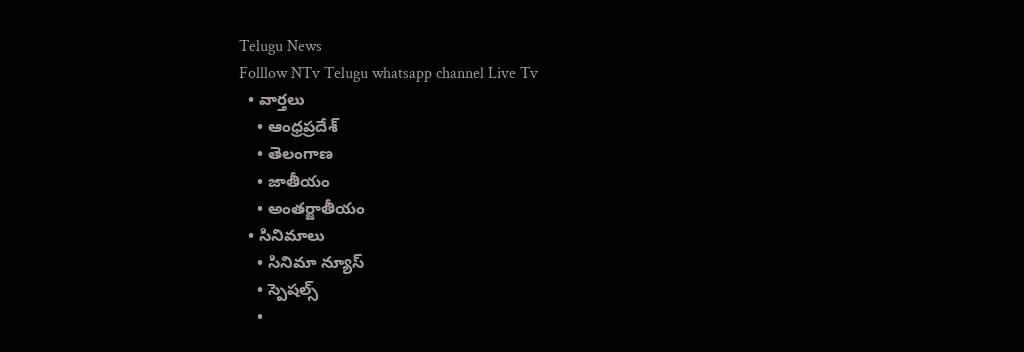Telugu News
Folllow NTv Telugu whatsapp channel Live Tv
  • వార్తలు
    • ఆంధ్రప్రదేశ్
    • తెలంగాణ
    • జాతీయం
    • అంతర్జాతీయం
  • సినిమాలు
    • సినిమా న్యూస్
    • స్పెషల్స్
    •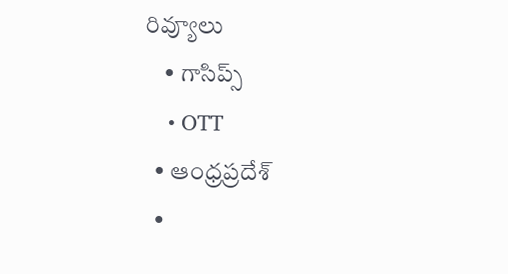రివ్యూలు
    • గాసిప్స్
    • OTT
  • ఆంధ్రప్రదేశ్
  •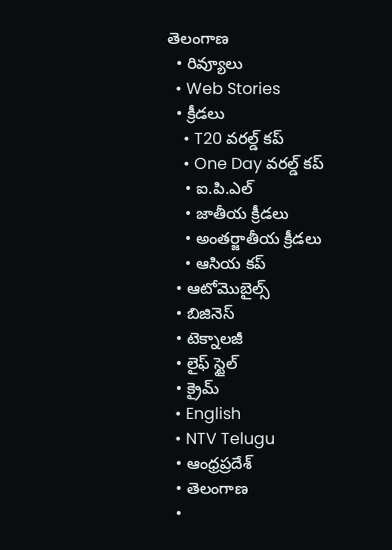తెలంగాణ
  • రివ్యూలు
  • Web Stories
  • క్రీడలు
    • T20 వరల్డ్ కప్
    • One Day వరల్డ్ కప్
    • ఐ.పి.ఎల్
    • జాతీయ క్రీడలు
    • అంతర్జాతీయ క్రీడలు
    • ఆసియ కప్
  • ఆటోమొబైల్స్
  • బిజినెస్‌
  • టెక్నాలజీ
  • లైఫ్ స్టైల్
  • క్రైమ్
  • English
  • NTV Telugu
  • ఆంధ్రప్రదేశ్
  • తెలంగాణ
  •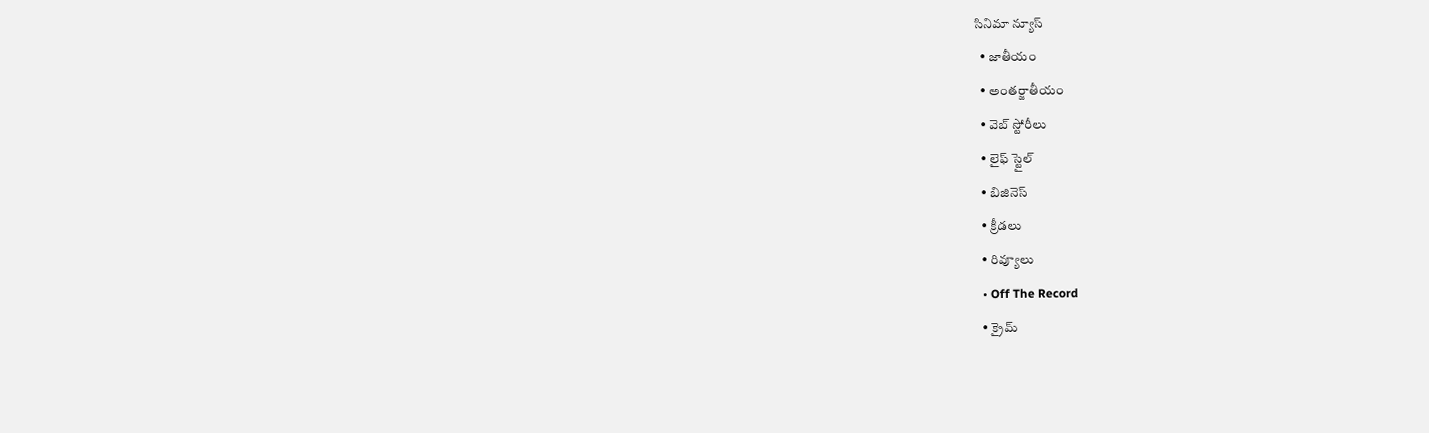సినిమా న్యూస్
  • జాతీయం
  • అంతర్జాతీయం
  • వెబ్ స్టోరీలు
  • లైఫ్ స్టైల్
  • బిజినెస్‌
  • క్రీడలు
  • రివ్యూలు
  • Off The Record
  • క్రైమ్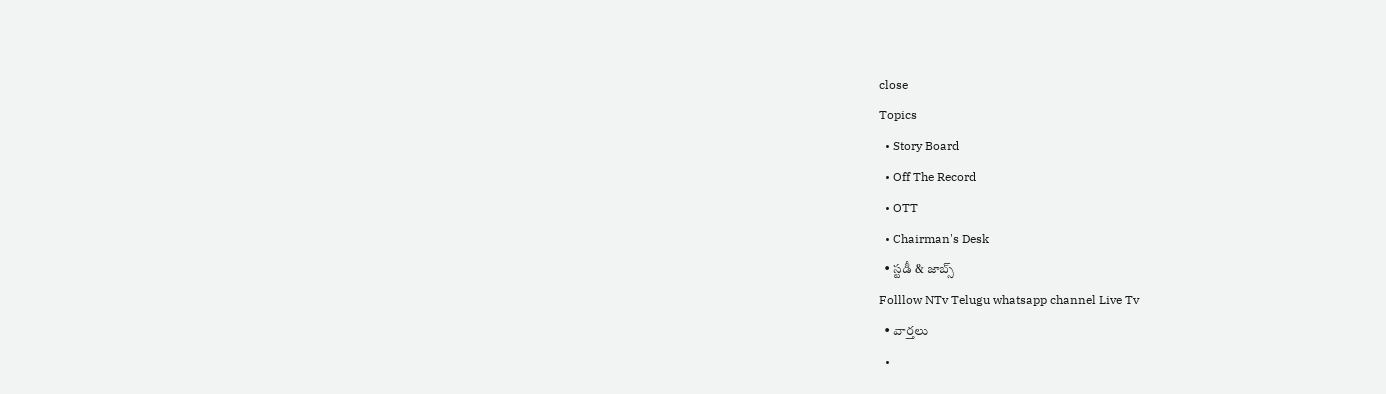close
Topics
  • Story Board
  • Off The Record
  • OTT
  • Chairman's Desk
  • స్టడీ & జాబ్స్
Folllow NTv Telugu whatsapp channel Live Tv
  • వార్తలు
  •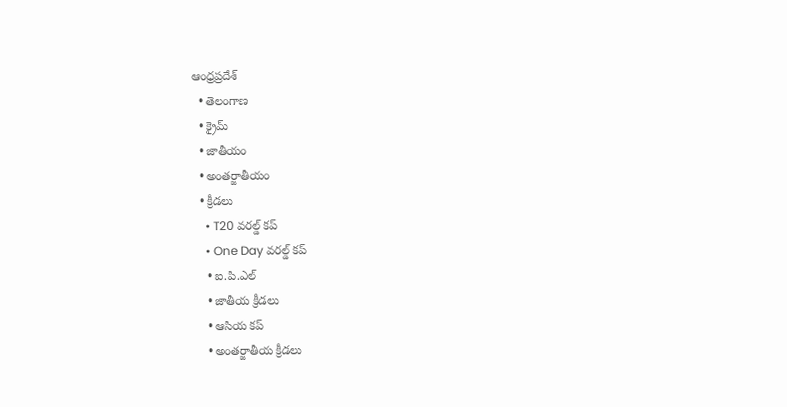ఆంధ్రప్రదేశ్
  • తెలంగాణ
  • క్రైమ్
  • జాతీయం
  • అంతర్జాతీయం
  • క్రీడలు
    • T20 వరల్డ్ కప్
    • One Day వరల్డ్ కప్
    • ఐ.పి.ఎల్
    • జాతీయ క్రీడలు
    • ఆసియ కప్
    • అంతర్జాతీయ క్రీడలు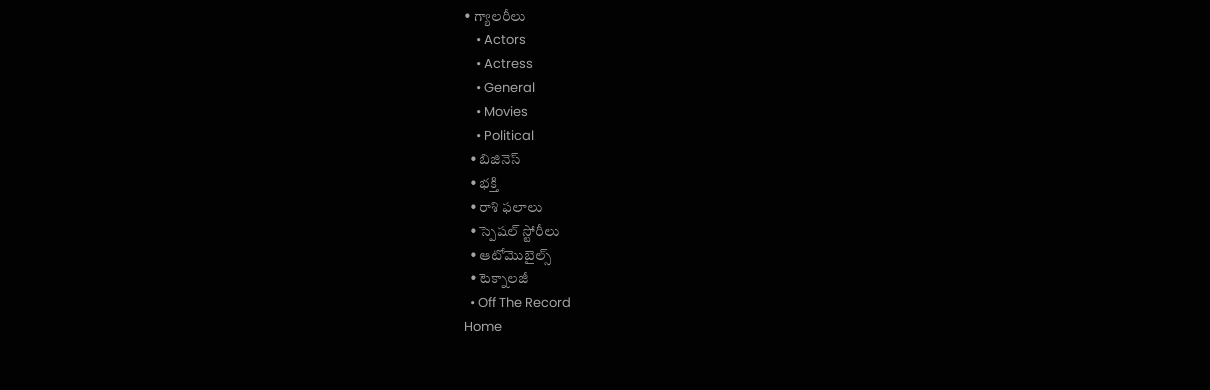• గ్యాలరీలు
    • Actors
    • Actress
    • General
    • Movies
    • Political
  • బిజినెస్‌
  • భక్తి
  • రాశి ఫలాలు
  • స్పెషల్‌ స్టోరీలు
  • ఆటోమొబైల్స్
  • టెక్నాలజీ
  • Off The Record
Home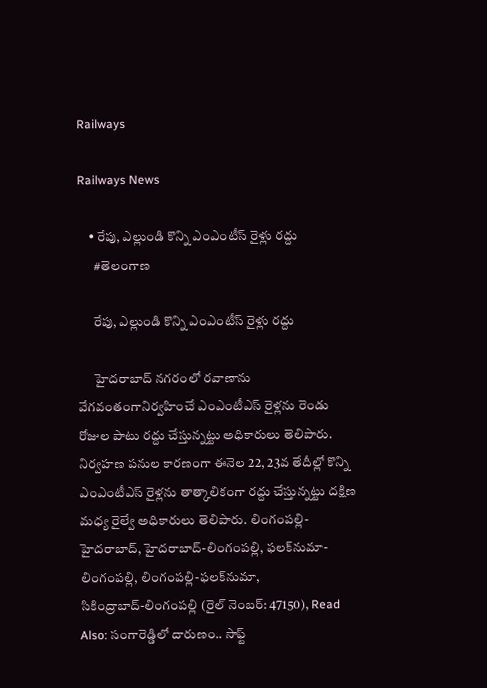Railways

Railways News

    • రేపు, ఎల్లుండి కొన్ని ఎంఎంటీస్‌ రైళ్లు రద్దు
      #తెలంగాణ

      రేపు, ఎల్లుండి కొన్ని ఎంఎంటీస్‌ రైళ్లు రద్దు

      హైదరాబాద్‌ నగరంలో రవాణాను వేగవంతంగానిర్వహించే ఎంఎంటీఎస్‌ రైళ్లను రెండు రోజుల పాటు రద్దు చేస్తున్నట్టు అధికారులు తెలిపారు. నిర్వహణ పనుల కారణంగా ఈనెల 22, 23వ తేదీల్లో కొన్ని ఎంఎంటీఎస్‌ రైళ్లను తాత్కాలికంగా రద్దు చేస్తున్నట్టు దక్షిణ మధ్య రైల్వే అధికారులు తెలిపారు. లింగంపల్లి-హైదరాబాద్‌, హైదరాబాద్‌-లింగంపల్లి, ఫలక్‌నుమా-లింగంపల్లి, లింగంపల్లి-ఫలక్‌నుమా, సికింద్రాబాద్‌-లింగంపల్లి (రైల్‌ నెంబర్‌: 47150), Read Also: సంగారెడ్డిలో దారుణం.. సాఫ్ట్‌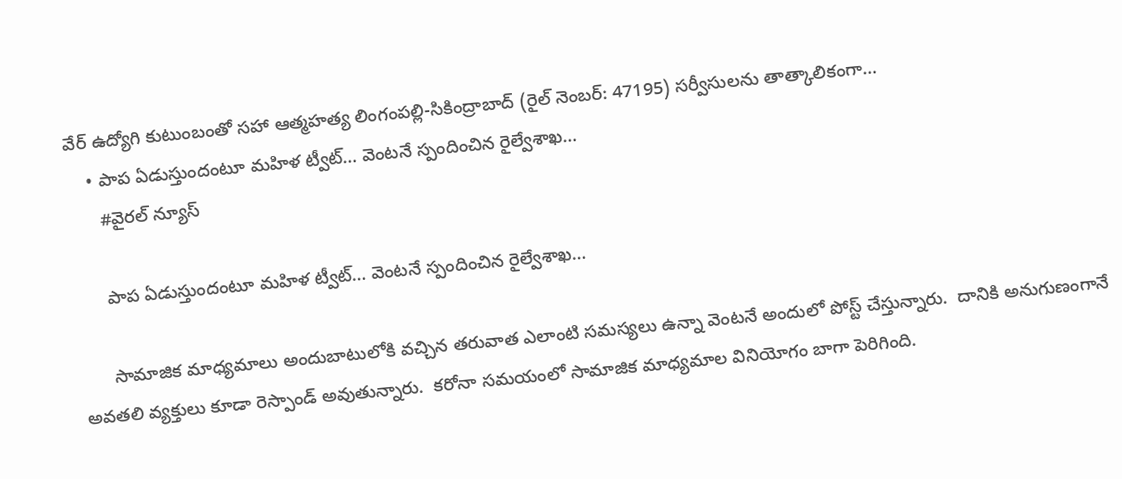వేర్‌ ఉద్యోగి కుటుంబంతో సహా ఆత్మహత్య లింగంపల్లి-సికింద్రాబాద్‌ (రైల్‌ నెంబర్‌: 47195) సర్వీసులను తాత్కాలికంగా…
    • పాప ఏడుస్తుందంటూ మ‌హిళ ట్వీట్‌… వెంట‌నే స్పందించిన రైల్వేశాఖ‌…
      #వైరల్ న్యూస్

      పాప ఏడుస్తుందంటూ మ‌హిళ ట్వీట్‌… వెంట‌నే స్పందించిన రైల్వేశాఖ‌…

      సామాజిక మాధ్య‌మాలు అందుబాటులోకి వ‌చ్చిన త‌రువాత ఎలాంటి స‌మ‌స్య‌లు ఉన్నా వెంట‌నే అందులో పోస్ట్ చేస్తున్నారు.  దానికి అనుగుణంగానే అవ‌త‌లి వ్య‌క్తులు కూడా రెస్పాండ్ అవుతున్నారు.  క‌రోనా స‌మ‌యంలో సామాజిక మాధ్య‌మాల వినియోగం బాగా పెరిగింది.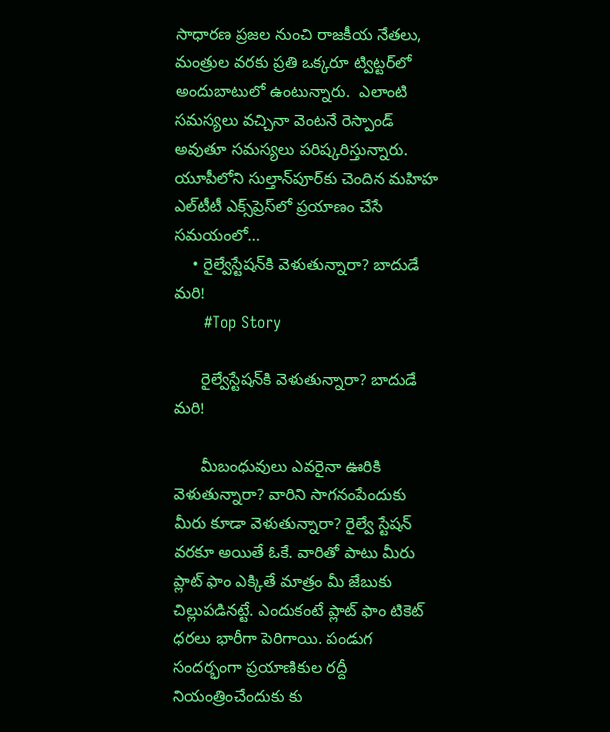సాధార‌ణ ప్ర‌జ‌ల నుంచి రాజ‌కీయ నేత‌లు, మంత్రుల వ‌ర‌కు ప్రతి ఒక్క‌రూ ట్విట్టర్‌లో అందుబాటులో ఉంటున్నారు.  ఎలాంటి స‌మ‌స్య‌లు వ‌చ్చినా వెంట‌నే రెస్పాండ్ అవుతూ స‌మ‌స్య‌లు ప‌రిష్క‌రిస్తున్నారు.  యూపీలోని సుల్తాన్‌పూర్‌కు చెందిన మ‌హిహ ఎల్‌టీటీ ఎక్స్‌ప్రెస్‌లో ప్ర‌యాణం చేసే స‌మ‌యంలో…
    • రైల్వేస్టేషన్‌కి వెళుతున్నారా? బాదుడే మరి!
      #Top Story

      రైల్వేస్టేషన్‌కి వెళుతున్నారా? బాదుడే మరి!

      మీబంధువులు ఎవరైనా ఊరికి వెళుతున్నారా? వారిని సాగనంపేందుకు మీరు కూడా వెళుతున్నారా? రైల్వే స్టేషన్ వరకూ అయితే ఓకే. వారితో పాటు మీరు ప్లాట్ ఫాం ఎక్కితే మాత్రం మీ జేబుకు చిల్లుపడినట్టే. ఎందుకంటే ప్లాట్ ఫాం టికెట్ ధరలు భారీగా పెరిగాయి. పండుగ సందర్భంగా ప్రయాణికుల రద్దీ నియంత్రించేందుకు కు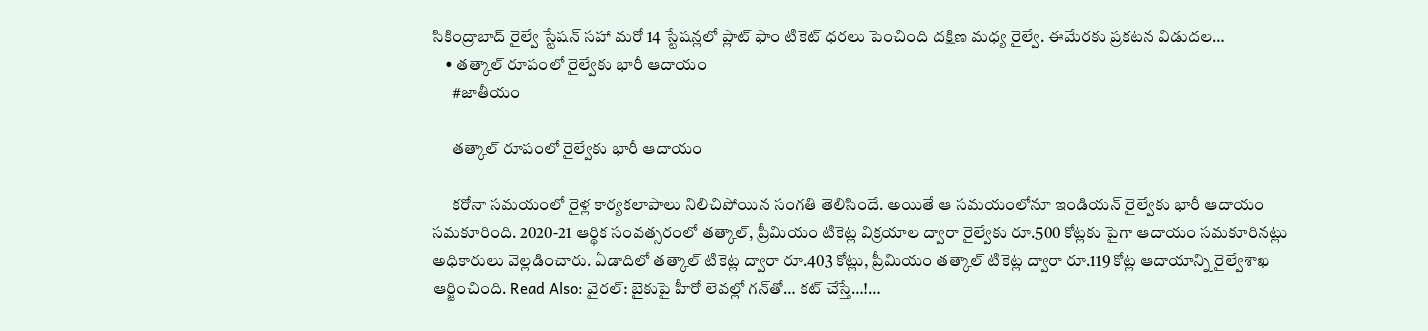సికింద్రాబాద్ రైల్వే స్టేషన్ సహా మరో 14 స్టేషన్లలో ప్లాట్ ఫాం టికెట్ ధరలు పెంచింది దక్షిణ మధ్య రైల్వే. ఈమేరకు ప్రకటన విడుదల…
    • తత్కాల్ రూపంలో రైల్వేకు భారీ ఆదాయం
      #జాతీయం

      తత్కాల్ రూపంలో రైల్వేకు భారీ ఆదాయం

      కరోనా సమయంలో రైళ్ల కార్యకలాపాలు నిలిచిపోయిన సంగతి తెలిసిందే. అయితే ఆ సమయంలోనూ ఇండియన్ రైల్వేకు భారీ ఆదాయం సమకూరింది. 2020-21 ఆర్థిక సంవత్సరంలో తత్కాల్, ప్రీమియం టికెట్ల విక్రయాల ద్వారా రైల్వేకు రూ.500 కోట్లకు పైగా ఆదాయం సమకూరినట్లు అధికారులు వెల్లడించారు. ఏడాదిలో తత్కాల్ టికెట్ల ద్వారా రూ.403 కోట్లు, ప్రీమియం తత్కాల్ టికెట్ల ద్వారా రూ.119 కోట్ల ఆదాయాన్ని రైల్వేశాఖ ఆర్జించింది. Read Also: వైరల్: బైకుపై హీరో లెవల్లో గన్‌తో… కట్ చేస్తే…!…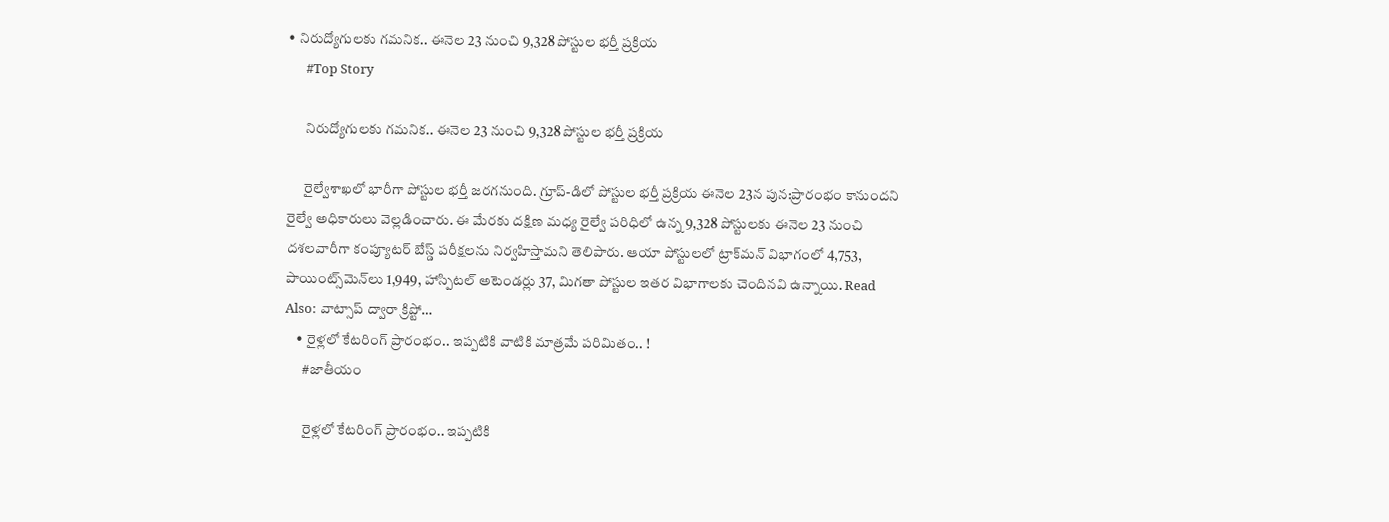• నిరుద్యోగులకు గమనిక.. ఈనెల 23 నుంచి 9,328 పోస్టుల భర్తీ ప్రక్రియ
      #Top Story

      నిరుద్యోగులకు గమనిక.. ఈనెల 23 నుంచి 9,328 పోస్టుల భర్తీ ప్రక్రియ

      రైల్వేశాఖలో భారీగా పోస్టుల భర్తీ జరగనుంది. గ్రూప్-డిలో పోస్టుల భర్తీ ప్రక్రియ ఈనెల 23న పున:ప్రారంభం కానుందని రైల్వే అధికారులు వెల్లడించారు. ఈ మేరకు దక్షిణ మధ్య రైల్వే పరిధిలో ఉన్న 9,328 పోస్టులకు ఈనెల 23 నుంచి దశలవారీగా కంప్యూటర్ బేస్డ్ పరీక్షలను నిర్వహిస్తామని తెలిపారు. ఆయా పోస్టులలో ట్రాక్‌మన్ విభాగంలో 4,753, పాయింట్స్‌మెన్‌లు 1,949, హాస్పిటల్ అటెండర్లు 37, మిగతా పోస్టుల ఇతర విభాగాలకు చెందినవి ఉన్నాయి. Read Also: వాట్సాప్ ద్వారా క్రిప్టో…
    • రైళ్లలో కేటరింగ్‌ ప్రారంభం.. ఇప్పటికి వాటికి మాత్రమే పరిమితం.. !
      #జాతీయం

      రైళ్లలో కేటరింగ్‌ ప్రారంభం.. ఇప్పటికి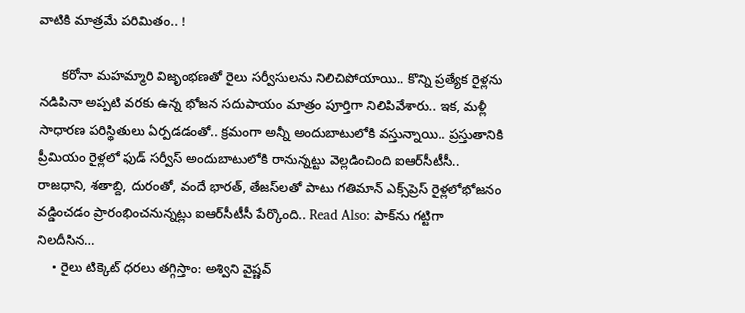వాటికి మాత్రమే పరిమితం.. !

      కరోనా మహమ్మారి విజృంభణతో రైలు సర్వీసులను నిలిచిపోయాయి.. కొన్ని ప్రత్యేక రైళ్లను నడిపినా అప్పటి వరకు ఉన్న భోజన సదుపాయం మాత్రం పూర్తిగా నిలిపివేశారు.. ఇక, మళ్లీ సాధారణ పరిస్థితులు ఏర్పడడంతో.. క్రమంగా అన్నీ అందుబాటులోకి వస్తున్నాయి.. ప్రస్తుతానికి ప్రీమియం రైళ్లలో ఫుడ్‌ సర్వీస్‌ అందుబాటులోకి రానున్నట్టు వెల్లడించింది ఐఆర్‌సీటీసీ.. రాజధాని, శతాబ్ది, దురంతో, వందే భారత్‌, తేజస్‌లతో పాటు గతిమాన్‌ ఎక్స్‌ప్రెస్‌ రైళ్లలోభోజనం వడ్డించడం ప్రారంభించనున్నట్లు ఐఆర్‌సీటీసీ పేర్కొంది.. Read Also: పాక్‌ను గట్టిగా నిలదీసిన…
    • రైలు టిక్కెట్‌ ధరలు తగ్గిస్తాం: అశ్విని వైష్ణవ్‌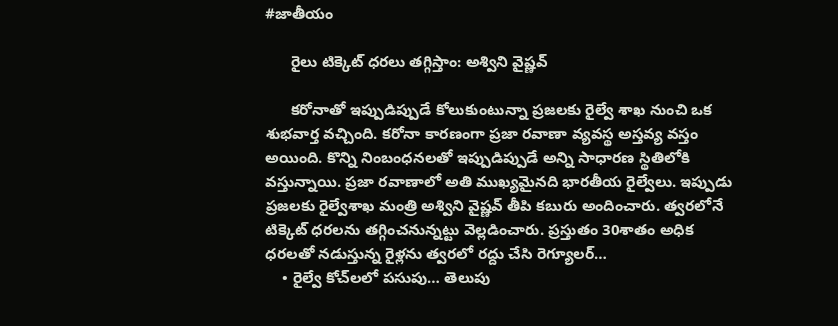#జాతీయం

      రైలు టిక్కెట్‌ ధరలు తగ్గిస్తాం: అశ్విని వైష్ణవ్‌

      కరోనాతో ఇప్పుడిప్పుడే కోలుకుంటున్నా ప్రజలకు రైల్వే శాఖ నుంచి ఒక శుభవార్త వచ్చింది. కరోనా కారణంగా ప్రజా రవాణా వ్యవస్థ అస్తవ్య వస్తం అయింది. కొన్ని నింబంధనలతో ఇప్పుడిప్పుడే అన్ని సాధారణ స్థితిలోకి వస్తున్నాయి. ప్రజా రవాణాలో అతి ముఖ్యమైనది భారతీయ రైల్వేలు. ఇప్పుడు ప్రజలకు రైల్వేశాఖ మంత్రి అశ్విని వైష్ణవ్‌ తీపి కబురు అందించారు. త్వరలోనే టిక్కెట్‌ ధరలను తగ్గించనున్నట్టు వెల్లడించారు. ప్రస్తుతం 30శాతం అధిక ధరలతో నడుస్తున్న రైళ్లను త్వరలో రద్దు చేసి రెగ్యూలర్‌…
    • రైల్వే కోచ్‌ల‌లో ప‌సుపు… తెలుపు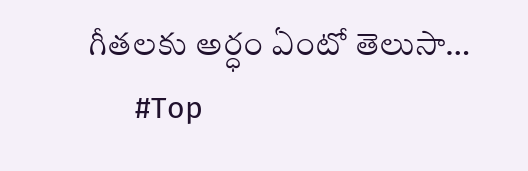గీత‌ల‌కు అర్ధం ఏంటో తెలుసా…
      #Top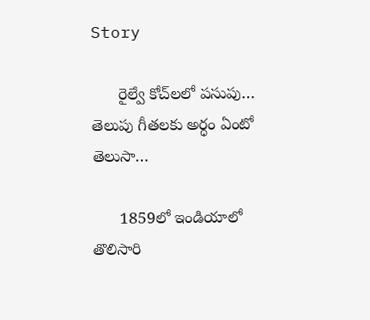Story

      రైల్వే కోచ్‌ల‌లో ప‌సుపు… తెలుపు గీత‌ల‌కు అర్ధం ఏంటో తెలుసా…

      1859లో ఇండియాలో తొలిసారి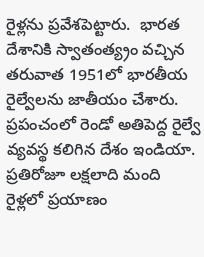రైళ్ల‌ను ప్ర‌వేశపెట్టారు.  భార‌త దేశానికి స్వాతంత్య్రం వ‌చ్చిన త‌రువాత 1951లో భార‌తీయ రైల్వేల‌ను జాతీయం చేశారు.  ప్ర‌పంచంలో రెండో అతిపెద్ద రైల్వే వ్య‌వ‌స్థ క‌లిగిన దేశం ఇండియా.  ప్ర‌తిరోజూ ల‌క్ష‌లాది మంది రైళ్ల‌లో ప్ర‌యాణం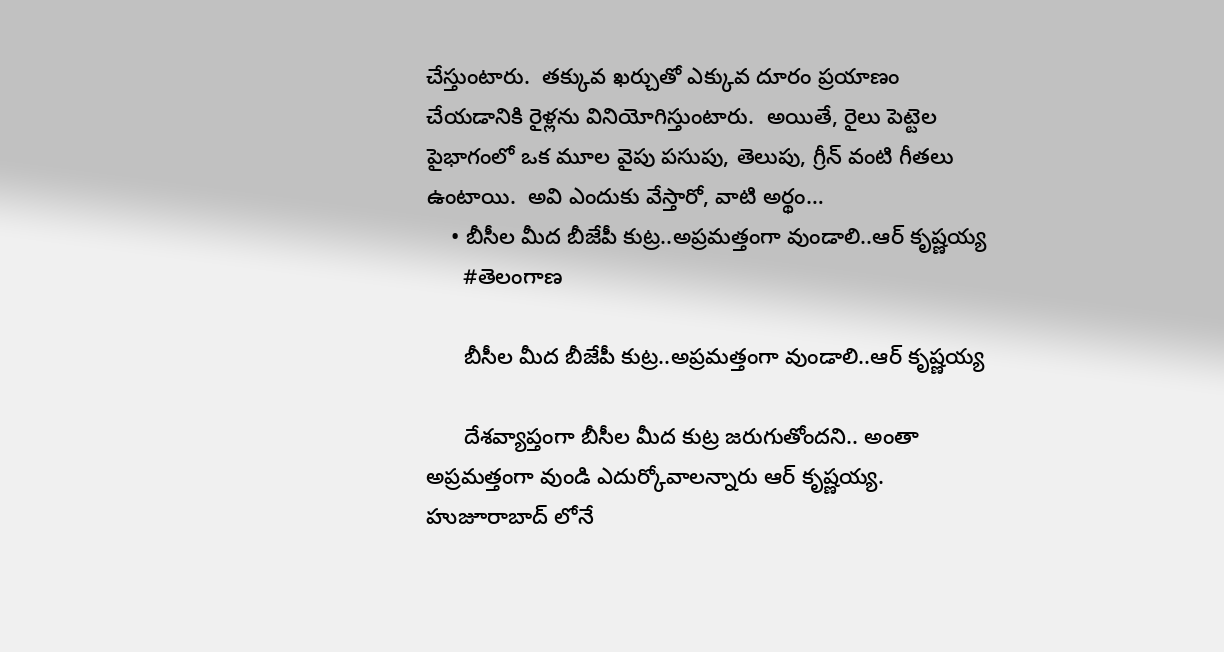చేస్తుంటారు.  త‌క్కువ ఖ‌ర్చుతో ఎక్కువ దూరం ప్ర‌యాణం చేయ‌డానికి రైళ్ల‌ను వినియోగిస్తుంటారు.  అయితే, రైలు పెట్టెల పైభాగంలో ఒక మూల వైపు ప‌సుపు, తెలుపు, గ్రీన్‌ వంటి గీత‌లు ఉంటాయి.  అవి ఎందుకు వేస్తారో, వాటి అర్థం…
    • బీసీల మీద బీజేపీ కుట్ర..అప్రమత్తంగా వుండాలి..ఆర్ కృష్ణయ్య
      #తెలంగాణ

      బీసీల మీద బీజేపీ కుట్ర..అప్రమత్తంగా వుండాలి..ఆర్ కృష్ణయ్య

      దేశవ్యాప్తంగా బీసీల మీద కుట్ర జరుగుతోందని.. అంతా అప్రమత్తంగా వుండి ఎదుర్కోవాలన్నారు ఆర్ కృష్ణయ్య. హుజూరాబాద్ లోనే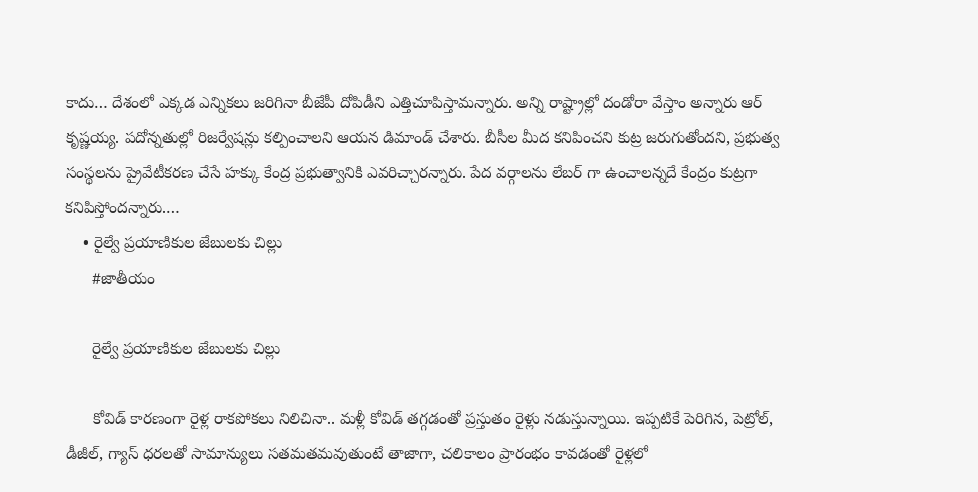కాదు… దేశంలో ఎక్కడ ఎన్నికలు జరిగినా బీజేపీ దోపిడీని ఎత్తిచూపిస్తామన్నారు. అన్ని రాష్ట్రాల్లో దండోరా వేస్తాం అన్నారు ఆర్ కృష్ణయ్య. పదోన్నతుల్లో రిజర్వేషన్లు కల్పించాలని ఆయన డిమాండ్ చేశారు. బీసీల మీద కనిపించని కుట్ర జరుగుతోందని, ప్రభుత్వ సంస్థలను ప్రైవేటీకరణ చేసే హక్కు కేంద్ర ప్రభుత్వానికి ఎవరిచ్చారన్నారు. పేద వర్గాలను లేబర్ గా ఉంచాలన్నదే కేంద్రం కుట్రగా కనిపిస్తోందన్నారు.…
    • రైల్వే ప్రయాణికుల జేబులకు చిల్లు
      #జాతీయం

      రైల్వే ప్రయాణికుల జేబులకు చిల్లు

      కోవిడ్‌ కారణంగా రైళ్ల రాకపోకలు నిలిచినా.. మళ్లీ కోవిడ్‌ తగ్గడంతో ప్రస్తుతం రైళ్లు నడుస్తున్నాయి. ఇప్పటికే పెరిగిన, పెట్రోల్‌, డీజీల్‌, గ్యాస్‌ ధరలతో సామాన్యులు సతమతమవుతుంటే తాజాగా, చలికాలం ప్రారంభం కావడంతో రైళ్లలో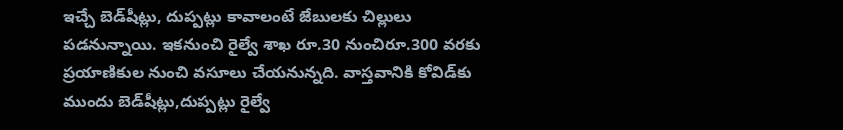ఇచ్చే బెడ్‌షీట్లు, దుప్పట్లు కావాలంటే జేబులకు చిల్లులు పడనున్నాయి. ఇకనుంచి రైల్వే శాఖ రూ.30 నుంచిరూ.300 వరకు ప్రయాణికుల నుంచి వసూలు చేయనున్నది. వాస్తవానికి కోవిడ్‌కు ముందు బెడ్‌షీట్లు,దుప్పట్లు రైల్వే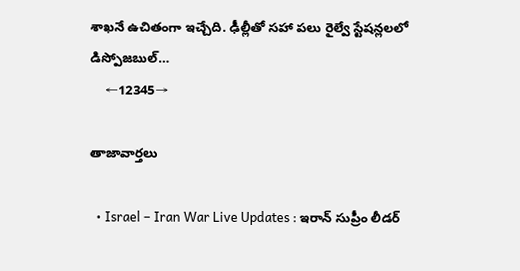శాఖనే ఉచితంగా ఇచ్చేది. ఢీల్లీతో సహా పలు రైల్వే స్టేషన్లలలో డిస్పోజబుల్‌…
    ←12345→

తాజావార్తలు

  • Israel – Iran War Live Updates : ఇరాన్ సుప్రీం లీడర్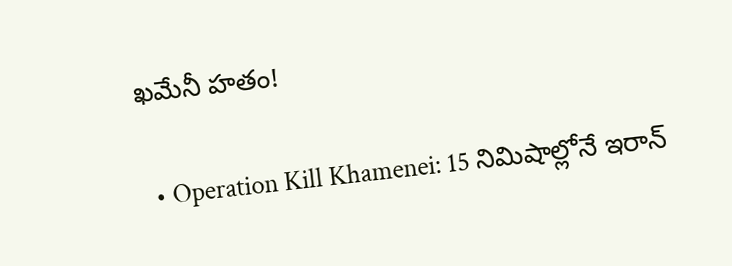ఖమేనీ హతం!

  • Operation Kill Khamenei: 15 నిమిషాల్లోనే ఇరాన్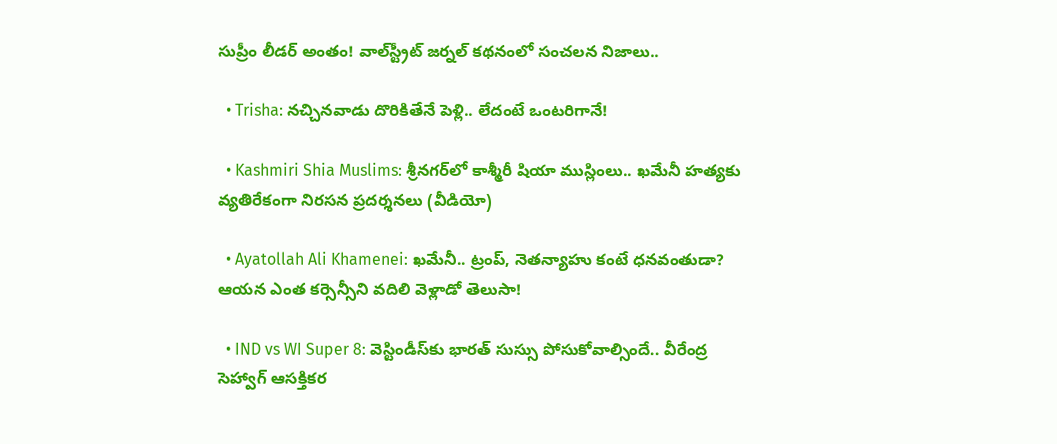సుప్రీం లీడర్ అంతం! వాల్‌స్ట్రీట్ జర్నల్ కథనంలో సంచలన నిజాలు..

  • Trisha: నచ్చినవాడు దొరికితేనే పెళ్లి.. లేదంటే ఒంటరిగానే!

  • Kashmiri Shia Muslims: శ్రీనగర్‌లో కాశ్మీరీ షియా ముస్లింలు.. ఖమేనీ హత్యకు వ్యతిరేకంగా నిరసన ప్రదర్శనలు (వీడియో)

  • Ayatollah Ali Khamenei: ఖమేనీ.. ట్రంప్, నెతన్యాహు కంటే ధనవంతుడా? ఆయన ఎంత కర్సెన్సీని వదిలి వెళ్లాడో తెలుసా!

  • IND vs WI Super 8: వెస్టిండీస్‌కు భారత్ సుస్సు పోసుకోవాల్సిందే.. వీరేంద్ర సెహ్వాగ్ ఆసక్తికర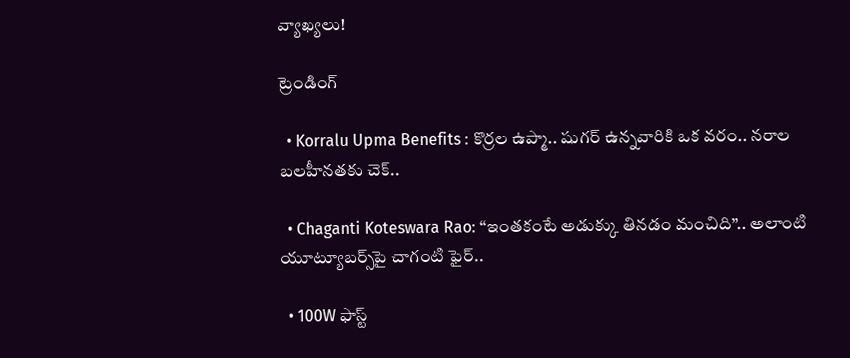వ్యాఖ్యలు!

ట్రెండింగ్‌

  • Korralu Upma Benefits : కొర్రల ఉప్మా.. షుగర్ ఉన్నవారికి ఒక వరం.. నరాల బలహీనతకు చెక్..

  • Chaganti Koteswara Rao: “ఇంతకంటే అడుక్కు తినడం మంచిది”.. అలాంటి యూట్యూబర్స్‌పై చాగంటి ఫైర్..

  • 100W ఫాస్ట్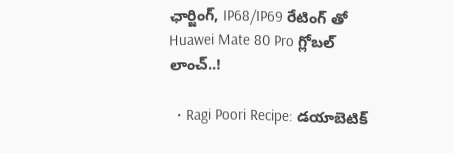ఛార్జింగ్, IP68/IP69 రేటింగ్ తో Huawei Mate 80 Pro గ్లోబల్ లాంచ్‌..!

  • Ragi Poori Recipe: డయాబెటిక్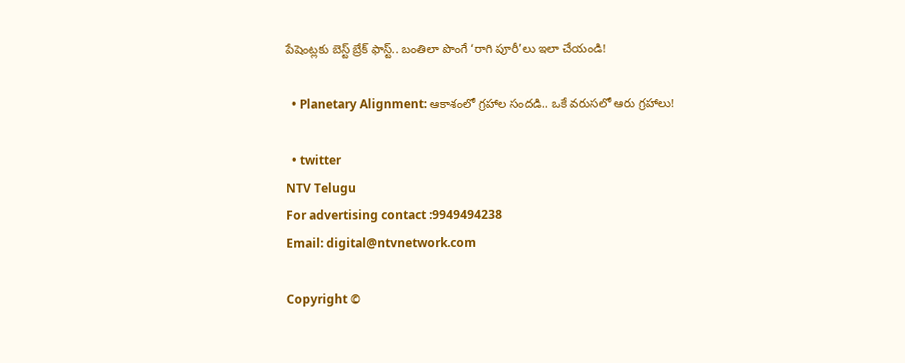పేషెంట్లకు బెస్ట్ బ్రేక్ ఫాస్ట్.. బంతిలా పొంగే ‘రాగి పూరీ’లు ఇలా చేయండి!

  • Planetary Alignment: ఆకాశంలో గ్రహాల సందడి.. ఒకే వరుసలో ఆరు గ్రహాలు!

  • twitter
NTV Telugu
For advertising contact :9949494238
Email: digital@ntvnetwork.com

Copyright ©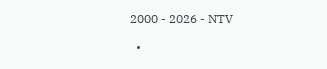2000 - 2026 - NTV

  •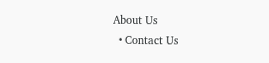About Us
  • Contact Us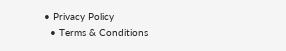• Privacy Policy
  • Terms & Conditions